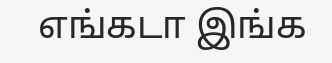எங்கடா இங்க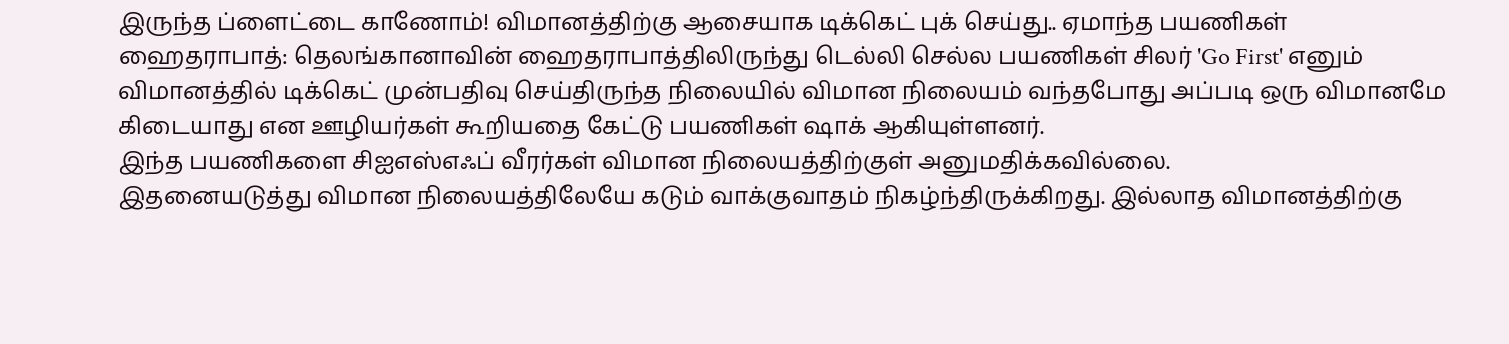இருந்த ப்ளைட்டை காணோம்! விமானத்திற்கு ஆசையாக டிக்கெட் புக் செய்து.. ஏமாந்த பயணிகள்
ஹைதராபாத்: தெலங்கானாவின் ஹைதராபாத்திலிருந்து டெல்லி செல்ல பயணிகள் சிலர் 'Go First' எனும் விமானத்தில் டிக்கெட் முன்பதிவு செய்திருந்த நிலையில் விமான நிலையம் வந்தபோது அப்படி ஒரு விமானமே கிடையாது என ஊழியர்கள் கூறியதை கேட்டு பயணிகள் ஷாக் ஆகியுள்ளனர்.
இந்த பயணிகளை சிஐஎஸ்எஃப் வீரர்கள் விமான நிலையத்திற்குள் அனுமதிக்கவில்லை.
இதனையடுத்து விமான நிலையத்திலேயே கடும் வாக்குவாதம் நிகழ்ந்திருக்கிறது. இல்லாத விமானத்திற்கு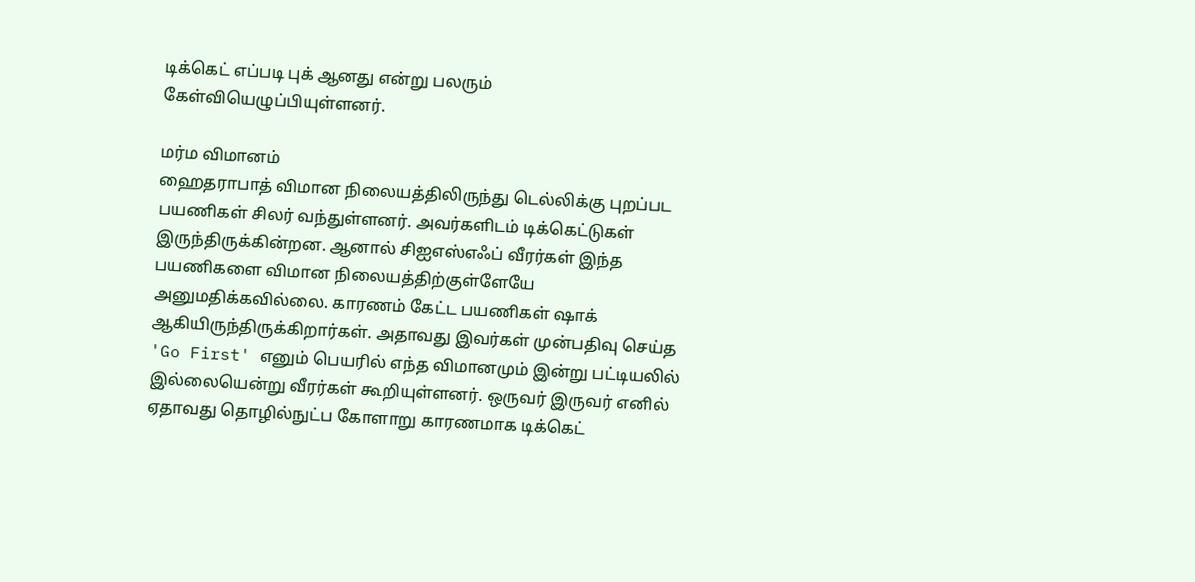டிக்கெட் எப்படி புக் ஆனது என்று பலரும் கேள்வியெழுப்பியுள்ளனர்.

மர்ம விமானம்
ஹைதராபாத் விமான நிலையத்திலிருந்து டெல்லிக்கு புறப்பட பயணிகள் சிலர் வந்துள்ளனர். அவர்களிடம் டிக்கெட்டுகள் இருந்திருக்கின்றன. ஆனால் சிஐஎஸ்எஃப் வீரர்கள் இந்த பயணிகளை விமான நிலையத்திற்குள்ளேயே அனுமதிக்கவில்லை. காரணம் கேட்ட பயணிகள் ஷாக் ஆகியிருந்திருக்கிறார்கள். அதாவது இவர்கள் முன்பதிவு செய்த 'Go First' எனும் பெயரில் எந்த விமானமும் இன்று பட்டியலில் இல்லையென்று வீரர்கள் கூறியுள்ளனர். ஒருவர் இருவர் எனில் ஏதாவது தொழில்நுட்ப கோளாறு காரணமாக டிக்கெட்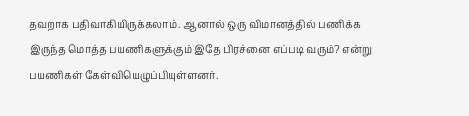தவறாக பதிவாகியிருக்கலாம். ஆனால் ஒரு விமானத்தில் பணிக்க இருந்த மொத்த பயணிகளுக்கும் இதே பிரச்னை எப்படி வரும்? என்று பயணிகள் கேள்வியெழுப்பியுள்ளனர்.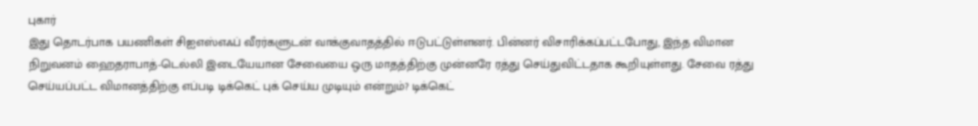புகார்
இது தொடர்பாக பயணிகள் சிஐஎஸ்எஃப் வீரர்களுடன் வாக்குவாதத்தில் ஈடுபட்டுள்ளனர். பின்னர் விசாரிக்கப்பட்டபோது, இந்த விமான நிறுவனம் ஹைதராபாத்-டெல்லி இடையேயான சேவையை ஒரு மாதத்திற்கு முன்னரே ரத்து செய்துவிட்டதாக கூறியுள்ளது. சேவை ரத்து செய்யப்பட்ட விமானத்திற்கு எப்படி டிக்கெட் புக் செய்ய முடியும் என்றும்? டிக்கெட்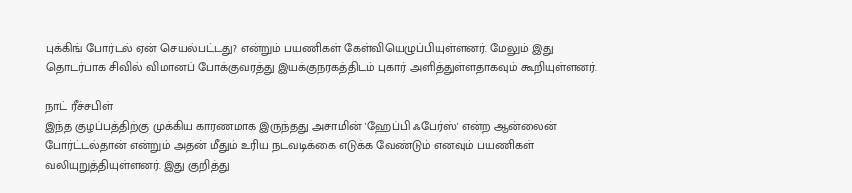புக்கிங் போர்டல் ஏன் செயல்பட்டது? என்றும் பயணிகள் கேள்வியெழுப்பியுள்ளனர். மேலும் இது தொடர்பாக சிவில் விமானப் போக்குவரத்து இயக்குநரகத்திடம் புகார் அளித்துள்ளதாகவும் கூறியுள்ளனர்.

நாட் ரீச்சபிள்
இந்த குழப்பத்திற்கு முக்கிய காரணமாக இருந்தது அசாமின் 'ஹேப்பி ஃபேர்ஸ்' என்ற ஆன்லைன் போர்ட்டல்தான் என்றும் அதன் மீதும் உரிய நடவடிக்கை எடுக்க வேண்டும் எனவும் பயணிகள் வலியுறுத்தியுள்ளனர். இது குறித்து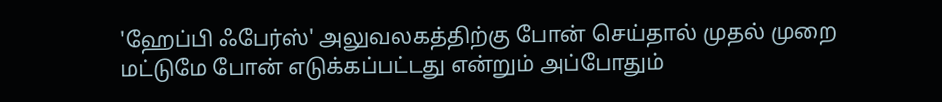'ஹேப்பி ஃபேர்ஸ்' அலுவலகத்திற்கு போன் செய்தால் முதல் முறை மட்டுமே போன் எடுக்கப்பட்டது என்றும் அப்போதும்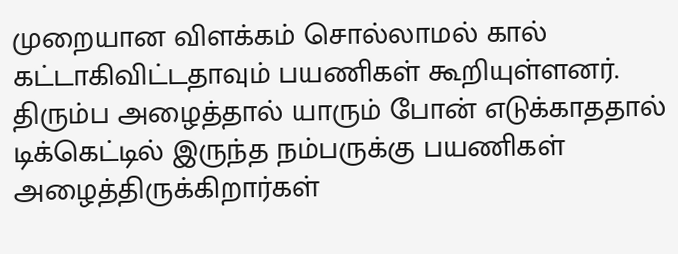முறையான விளக்கம் சொல்லாமல் கால் கட்டாகிவிட்டதாவும் பயணிகள் கூறியுள்ளனர். திரும்ப அழைத்தால் யாரும் போன் எடுக்காததால் டிக்கெட்டில் இருந்த நம்பருக்கு பயணிகள் அழைத்திருக்கிறார்கள்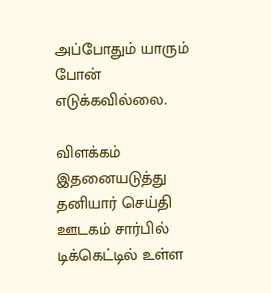அப்போதும் யாரும் போன் எடுக்கவில்லை.

விளக்கம்
இதனையடுத்து தனியார் செய்தி ஊடகம் சார்பில் டிக்கெட்டில் உள்ள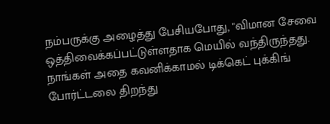நம்பருக்கு அழைத்து பேசியபோது, "விமான சேவை ஒத்திவைக்கப்பட்டுள்ளதாக மெயில் வந்திருந்தது. நாங்கள் அதை கவனிக்காமல் டிக்கெட் புக்கிங் போர்ட்டலை திறந்து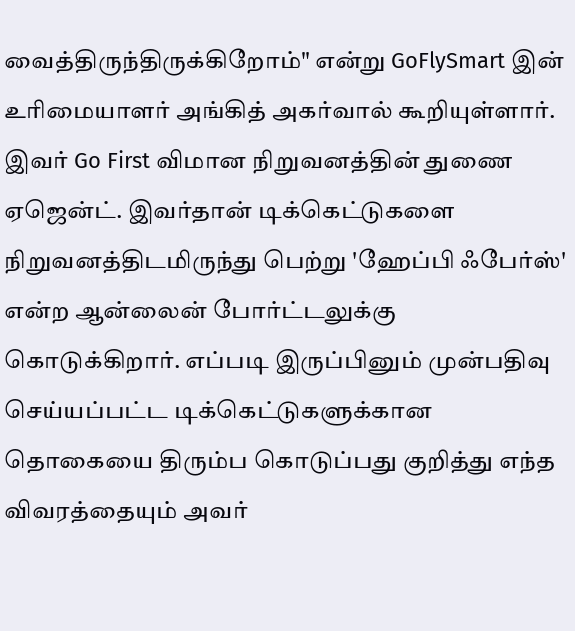வைத்திருந்திருக்கிறோம்" என்று GoFlySmart இன் உரிமையாளர் அங்கித் அகர்வால் கூறியுள்ளார். இவர் Go First விமான நிறுவனத்தின் துணை ஏஜென்ட். இவர்தான் டிக்கெட்டுகளை நிறுவனத்திடமிருந்து பெற்று 'ஹேப்பி ஃபேர்ஸ்' என்ற ஆன்லைன் போர்ட்டலுக்கு கொடுக்கிறார். எப்படி இருப்பினும் முன்பதிவு செய்யப்பட்ட டிக்கெட்டுகளுக்கான தொகையை திரும்ப கொடுப்பது குறித்து எந்த விவரத்தையும் அவர்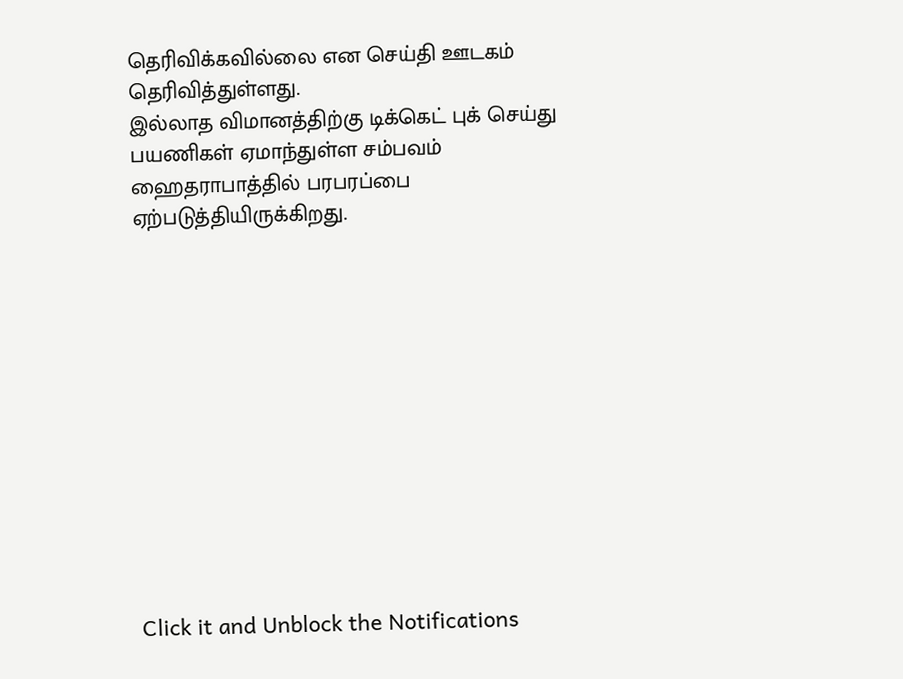தெரிவிக்கவில்லை என செய்தி ஊடகம் தெரிவித்துள்ளது.
இல்லாத விமானத்திற்கு டிக்கெட் புக் செய்து பயணிகள் ஏமாந்துள்ள சம்பவம் ஹைதராபாத்தில் பரபரப்பை ஏற்படுத்தியிருக்கிறது.












Click it and Unblock the Notifications